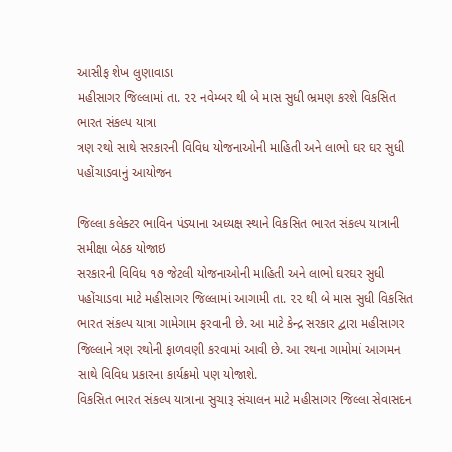આસીફ શેખ લુણાવાડા
મહીસાગર જિલ્લામાં તા. ૨૨ નવેમ્બર થી બે માસ સુધી ભ્રમણ કરશે વિકસિત ભારત સંકલ્પ યાત્રા
ત્રણ રથો સાથે સરકારની વિવિધ યોજનાઓની માહિતી અને લાભો ઘર ઘર સુધી પહોંચાડવાનું આયોજન

જિલ્લા કલેક્ટર ભાવિન પંડ્યાના અધ્યક્ષ સ્થાને વિકસિત ભારત સંકલ્પ યાત્રાની સમીક્ષા બેઠક યોજાઇ
સરકારની વિવિધ ૧૭ જેટલી યોજનાઓની માહિતી અને લાભો ઘરઘર સુધી પહોંચાડવા માટે મહીસાગર જિલ્લામાં આગામી તા. ૨૨ થી બે માસ સુધી વિકસિત ભારત સંકલ્પ યાત્રા ગામેગામ ફરવાની છે. આ માટે કેન્દ્ર સરકાર દ્વારા મહીસાગર જિલ્લાને ત્રણ રથોની ફાળવણી કરવામાં આવી છે. આ રથના ગામોમાં આગમન સાથે વિવિધ પ્રકારના કાર્યક્રમો પણ યોજાશે.
વિકસિત ભારત સંકલ્પ યાત્રાના સુચારૂ સંચાલન માટે મહીસાગર જિલ્લા સેવાસદન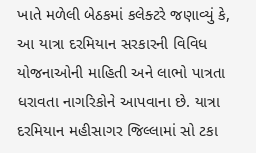ખાતે મળેલી બેઠકમાં કલેક્ટરે જણાવ્યું કે, આ યાત્રા દરમિયાન સરકારની વિવિધ યોજનાઓની માહિતી અને લાભો પાત્રતા ધરાવતા નાગરિકોને આપવાના છે. યાત્રા દરમિયાન મહીસાગર જિલ્લામાં સો ટકા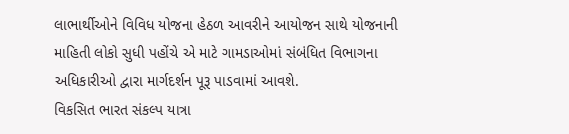લાભાર્થીઓને વિવિધ યોજના હેઠળ આવરીને આયોજન સાથે યોજનાની માહિતી લોકો સુધી પહોંચે એ માટે ગામડાઓમાં સંબંધિત વિભાગના અધિકારીઓ દ્વારા માર્ગદર્શન પૂરૂ પાડવામાં આવશે.
વિકસિત ભારત સંકલ્પ યાત્રા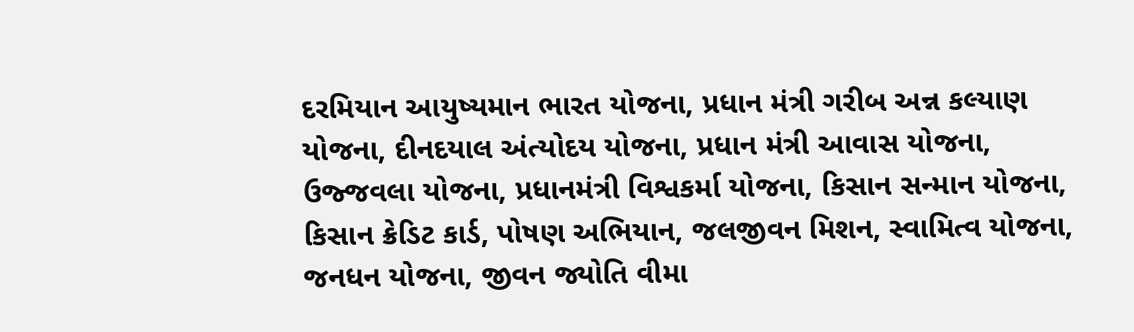દરમિયાન આયુષ્યમાન ભારત યોજના, પ્રધાન મંત્રી ગરીબ અન્ન કલ્યાણ યોજના, દીનદયાલ અંત્યોદય યોજના, પ્રધાન મંત્રી આવાસ યોજના, ઉજ્જવલા યોજના, પ્રધાનમંત્રી વિશ્વકર્મા યોજના, કિસાન સન્માન યોજના, કિસાન ક્રેડિટ કાર્ડ, પોષણ અભિયાન, જલજીવન મિશન, સ્વામિત્વ યોજના, જનધન યોજના, જીવન જ્યોતિ વીમા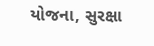યોજના, સુરક્ષા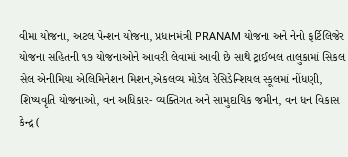વીમા યોજના, અટલ પેન્શન યોજના, પ્રધાનમંત્રી PRANAM યોજના અને નેનો ફર્ટિલિજેર યોજના સહિતની ૧૭ યોજનાઓને આવરી લેવામાં આવી છે સાથે ટ્રાઈબલ તાલુકામાં સિકલ સેલ એનીમિયા એલિમિનેશન મિશન,એકલવ્ય મોડેલ રેસિડેન્શિયલ સ્કૂલમાં નોંધણી, શિષ્યવૃતિ યોજનાઓ, વન અધિકાર- વ્યક્તિગત અને સામુદાયિક જમીન, વન ધન વિકાસ કેન્દ્ર (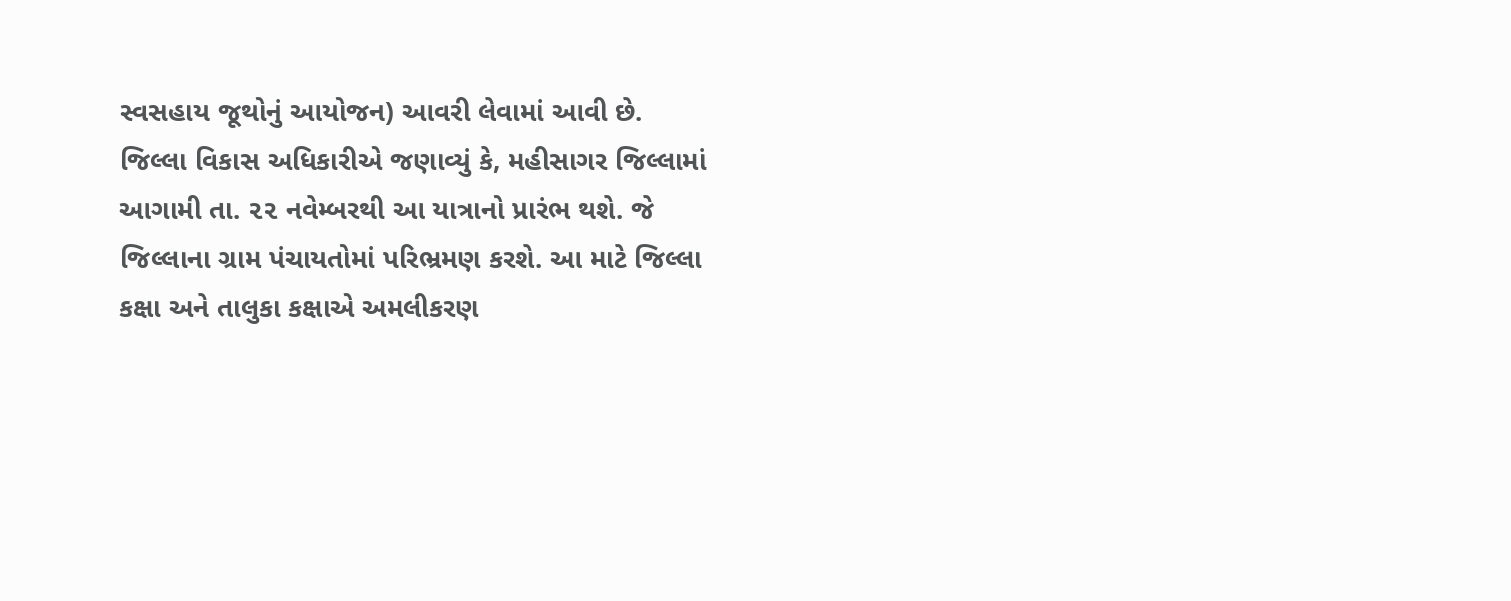સ્વસહાય જૂથોનું આયોજન) આવરી લેવામાં આવી છે.
જિલ્લા વિકાસ અધિકારીએ જણાવ્યું કે, મહીસાગર જિલ્લામાં આગામી તા. ૨૨ નવેમ્બરથી આ યાત્રાનો પ્રારંભ થશે. જે જિલ્લાના ગ્રામ પંચાયતોમાં પરિભ્રમણ કરશે. આ માટે જિલ્લા કક્ષા અને તાલુકા કક્ષાએ અમલીકરણ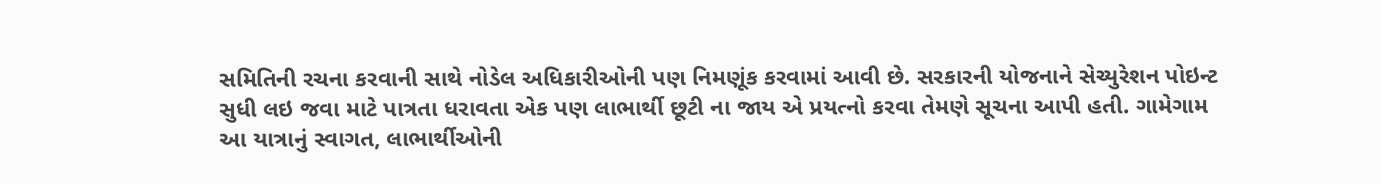સમિતિની રચના કરવાની સાથે નોડેલ અધિકારીઓની પણ નિમણૂંક કરવામાં આવી છે. સરકારની યોજનાને સેચ્યુરેશન પોઇન્ટ સુધી લઇ જવા માટે પાત્રતા ધરાવતા એક પણ લાભાર્થી છૂટી ના જાય એ પ્રયત્નો કરવા તેમણે સૂચના આપી હતી. ગામેગામ આ યાત્રાનું સ્વાગત, લાભાર્થીઓની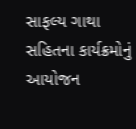સાફલ્ય ગાથા સહિતના કાર્યક્રમોનું આયોજન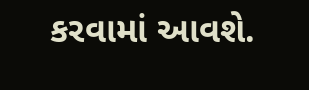કરવામાં આવશે.